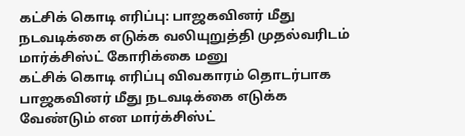கட்சிக் கொடி எரிப்பு: பாஜகவினர் மீது நடவடிக்கை எடுக்க வலியுறுத்தி முதல்வரிடம் மார்க்சிஸ்ட் கோரிக்கை மனு
கட்சிக் கொடி எரிப்பு விவகாரம் தொடர்பாக பாஜகவினர் மீது நடவடிக்கை எடுக்க வேண்டும் என மார்க்சிஸ்ட்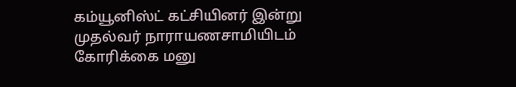கம்யூனிஸ்ட் கட்சியினர் இன்று முதல்வர் நாராயணசாமியிடம் கோரிக்கை மனு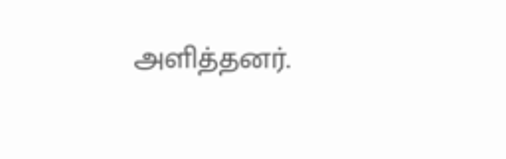அளித்தனர்.